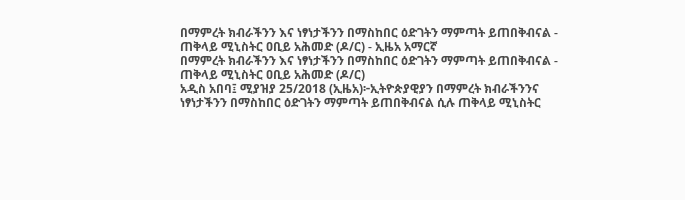በማምረት ክብራችንን እና ነፃነታችንን በማስከበር ዕድገትን ማምጣት ይጠበቅብናል - ጠቅላይ ሚኒስትር ዐቢይ አሕመድ (ዶ/ር) - ኢዜአ አማርኛ
በማምረት ክብራችንን እና ነፃነታችንን በማስከበር ዕድገትን ማምጣት ይጠበቅብናል - ጠቅላይ ሚኒስትር ዐቢይ አሕመድ (ዶ/ር)
አዲስ አበባ፤ ሚያዝያ 25/2018 (ኢዜአ)፦ኢትዮጵያዊያን በማምረት ክብራችንንና ነፃነታችንን በማስከበር ዕድገትን ማምጣት ይጠበቅብናል ሲሉ ጠቅላይ ሚኒስትር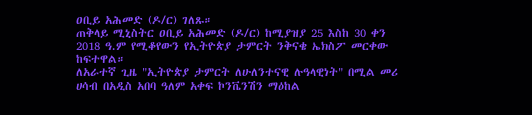ዐቢይ አሕመድ (ዶ/ር) ገለጹ።
ጠቅላይ ሚኒስትር ዐቢይ አሕመድ (ዶ/ር) ከሚያዝያ 25 እስከ 30 ቀን 2018 ዓ.ም የሚቆየውን የኢትዮጵያ ታምርት ንቅናቄ ኤክስፖ መርቀው ከፍተዋል።
ለአራተኛ ጊዜ "ኢትዮጵያ ታምርት ለሁለንተናዊ ሉዓላዊነት" በሚል መሪ ሀሳብ በአዲስ አበባ ዓለም አቀፍ ኮንቬንሽን ማዕከል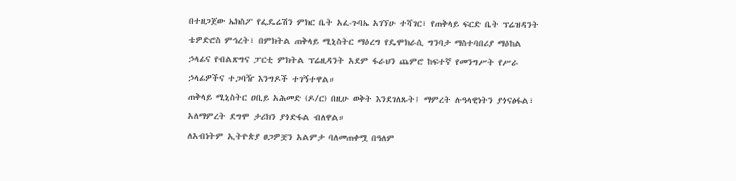በተዘጋጀው ኤክስፖ የፌዴሬሽን ምክር ቤት አፈ-ጉባኤ አገኘሁ ተሻገር፣ የጠቅላይ ፍርድ ቤት ፕሬዝዳንት ቴዎድሮስ ምኅረት፣ በምክትል ጠቅላይ ሚኒስትር ማዕረግ የዴሞክራሲ ግንባታ ማስተባበሪያ ማዕከል ኃላፊና የብልጽግና ፓርቲ ምክትል ፕሬዚዳንት አደም ፋራህን ጨምሮ ከፍተኛ የመንግሥት የሥራ ኃላፊዎችና ተጋባዥ እንግዶች ተገኝተዋል።
ጠቅላይ ሚኒስትር ዐቢይ አሕመድ (ዶ/ር) በዚሁ ወቅት እንደገለጹት፤ ማምረት ሉዓላዊነትን ያጎናፅፋል፣ አለማምረት ደግሞ ታሪክን ያጎድፋል ብለዋል።
ለአብነትም ኢትዮጵያ ፀጋዎቿን አልምታ ባለመጠቀሟ በዓለም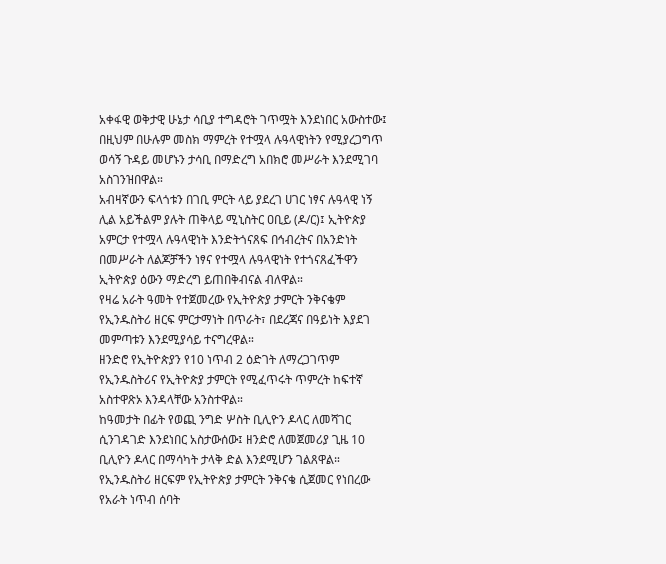አቀፋዊ ወቅታዊ ሁኔታ ሳቢያ ተግዳሮት ገጥሟት እንደነበር አውስተው፤ በዚህም በሁሉም መስክ ማምረት የተሟላ ሉዓላዊነትን የሚያረጋግጥ ወሳኝ ጉዳይ መሆኑን ታሳቢ በማድረግ አበክሮ መሥራት እንደሚገባ አስገንዝበዋል።
አብዛኛውን ፍላጎቱን በገቢ ምርት ላይ ያደረገ ሀገር ነፃና ሉዓላዊ ነኝ ሊል አይችልም ያሉት ጠቅላይ ሚኒስትር ዐቢይ (ዶ/ር)፤ ኢትዮጵያ አምርታ የተሟላ ሉዓላዊነት እንድትጎናጸፍ በኅብረትና በአንድነት በመሥራት ለልጆቻችን ነፃና የተሟላ ሉዓላዊነት የተጎናጸፈችዋን ኢትዮጵያ ዕውን ማድረግ ይጠበቅብናል ብለዋል።
የዛሬ አራት ዓመት የተጀመረው የኢትዮጵያ ታምርት ንቅናቄም የኢንዱስትሪ ዘርፍ ምርታማነት በጥራት፣ በደረጃና በዓይነት እያደገ መምጣቱን እንደሚያሳይ ተናግረዋል።
ዘንድሮ የኢትዮጵያን የ10 ነጥብ 2 ዕድገት ለማረጋገጥም የኢንዱስትሪና የኢትዮጵያ ታምርት የሚፈጥሩት ጥምረት ከፍተኛ አስተዋጽኦ እንዳላቸው አንስተዋል።
ከዓመታት በፊት የወጪ ንግድ ሦስት ቢሊዮን ዶላር ለመሻገር ሲንገዳገድ እንደነበር አስታውሰው፤ ዘንድሮ ለመጀመሪያ ጊዜ 10 ቢሊዮን ዶላር በማሳካት ታላቅ ድል እንደሚሆን ገልጸዋል።
የኢንዱስትሪ ዘርፍም የኢትዮጵያ ታምርት ንቅናቄ ሲጀመር የነበረው የአራት ነጥብ ሰባት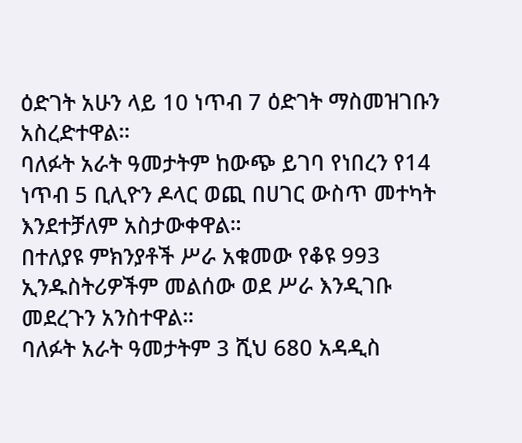ዕድገት አሁን ላይ 10 ነጥብ 7 ዕድገት ማስመዝገቡን አስረድተዋል።
ባለፉት አራት ዓመታትም ከውጭ ይገባ የነበረን የ14 ነጥብ 5 ቢሊዮን ዶላር ወጪ በሀገር ውስጥ መተካት እንደተቻለም አስታውቀዋል።
በተለያዩ ምክንያቶች ሥራ አቁመው የቆዩ 993 ኢንዱስትሪዎችም መልሰው ወደ ሥራ እንዲገቡ መደረጉን አንስተዋል።
ባለፉት አራት ዓመታትም 3 ሺህ 680 አዳዲስ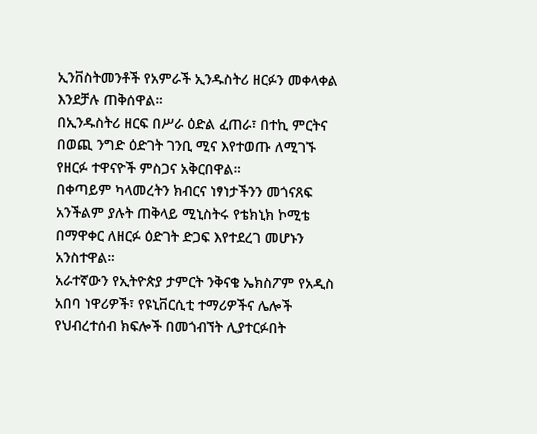ኢንቨስትመንቶች የአምራች ኢንዱስትሪ ዘርፉን መቀላቀል እንደቻሉ ጠቅሰዋል።
በኢንዱስትሪ ዘርፍ በሥራ ዕድል ፈጠራ፣ በተኪ ምርትና በወጪ ንግድ ዕድገት ገንቢ ሚና እየተወጡ ለሚገኙ የዘርፉ ተዋናዮች ምስጋና አቅርበዋል።
በቀጣይም ካላመረትን ክብርና ነፃነታችንን መጎናጸፍ አንችልም ያሉት ጠቅላይ ሚኒስትሩ የቴክኒክ ኮሚቴ በማዋቀር ለዘርፉ ዕድገት ድጋፍ እየተደረገ መሆኑን አንስተዋል።
አራተኛውን የኢትዮጵያ ታምርት ንቅናቄ ኤክስፖም የአዲስ አበባ ነዋሪዎች፣ የዩኒቨርሲቲ ተማሪዎችና ሌሎች የህብረተሰብ ክፍሎች በመጎብኘት ሊያተርፉበት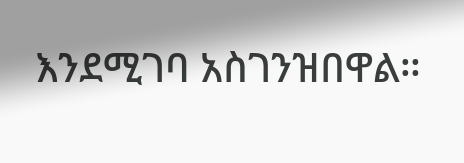እንደሚገባ አስገንዝበዋል።